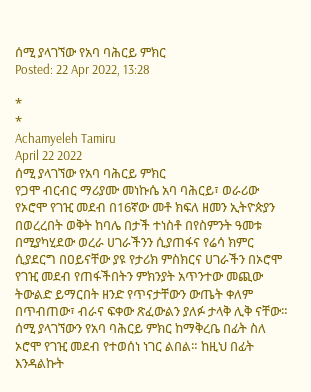ሰሚ ያላገኘው የአባ ባሕርይ ምክር
Posted: 22 Apr 2022, 13:28

*
*
Achamyeleh Tamiru
April 22 2022
ሰሚ ያላገኘው የአባ ባሕርይ ምክር
የጋሞ ብርብር ማሪያሙ መነኩሴ አባ ባሕርይ፣ ወራሪው የኦሮሞ የገዢ መደብ በ16ኛው መቶ ክፍለ ዘመን ኢትዮጵያን በወረረበት ወቅት ከባሌ በታች ተነስቶ በየስምንት ዓመቱ በሚያካሂደው ወረራ ሀገራችንን ሲያጠፋና የሬሳ ክምር ሲያደርግ በዐይናቸው ያዩ የታሪክ ምስክርና ሀገራችን በኦሮሞ የገዢ መደብ የጠፋችበትን ምክንያት አጥንተው መጪው ትውልድ ይማርበት ዘንድ የጥናታቸውን ውጤት ቀለም በጥብጠው፣ ብራና ፍቀው ጽፈውልን ያለፉ ታላቅ ሊቅ ናቸው።
ሰሚ ያላገኘውን የአባ ባሕርይ ምክር ከማቅረቤ በፊት ስለ ኦሮሞ የገዢ መደብ የተወሰነ ነገር ልበል። ከዚህ በፊት እንዳልኩት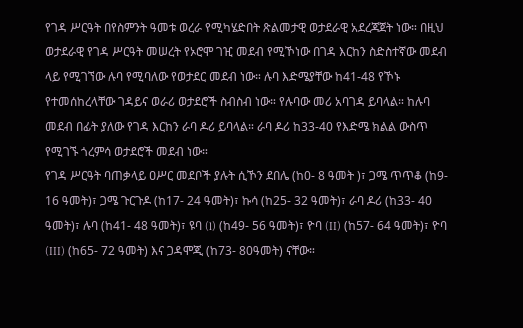የገዳ ሥርዓት በየስምንት ዓመቱ ወረራ የሚካሄድበት ጽልመታዊ ወታደራዊ አደረጃጀት ነው። በዚህ ወታደራዊ የገዳ ሥርዓት መሠረት የኦሮሞ ገዢ መደብ የሚኾነው በገዳ እርከን ስድስተኛው መደብ ላይ የሚገኘው ሉባ የሚባለው የወታደር መደብ ነው። ሉባ እድሜያቸው ከ41-48 የኾኑ የተመሰከረላቸው ገዳይና ወራሪ ወታደሮች ስብስብ ነው። የሉባው መሪ አባገዳ ይባላል። ከሉባ መደብ በፊት ያለው የገዳ እርከን ራባ ዶሪ ይባላል። ራባ ዶሪ ከ33-40 የእድሜ ክልል ውስጥ የሚገኙ ጎረምሳ ወታደሮች መደብ ነው።
የገዳ ሥርዓት ባጠቃላይ ዐሥር መደቦች ያሉት ሲኾን ደበሌ (ከ0- 8 ዓመት )፣ ጋሜ ጥጥቆ (ከ9- 16 ዓመት)፣ ጋሜ ጉርጉዶ (ከ17- 24 ዓመት)፣ ኩሳ (ከ25- 32 ዓመት)፣ ራባ ዶሪ (ከ33- 40 ዓመት)፣ ሉባ (ከ41- 48 ዓመት)፣ ዩባ (l) (ከ49- 56 ዓመት)፣ ዮባ (II) (ከ57- 64 ዓመት)፣ ዮባ (III) (ከ65- 72 ዓመት) እና ጋዳሞጂ (ከ73- 80ዓመት) ናቸው።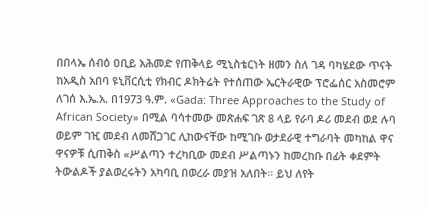በበላኤ ሰብዕ ዐቢይ አሕመድ የጠቅላይ ሚኒስቴርነት ዘመን ስለ ገዳ ባካሄደው ጥናት ከአዲስ አበባ ዩኒቨርሲቲ የክብር ዶክትሬት የተሰጠው ኤርትራዊው ፕሮፌሰር አስመሮም ለገሰ እ.ኤ.አ. በ1973 ዓ.ም. «Gada: Three Approaches to the Study of African Society» በሚል ባሳተመው መጽሐፍ ገጽ 8 ላይ የራባ ዶሪ መደብ ወደ ሉባ ወይም ገዢ መደብ ለመሸጋገር ሊከውናቸው ከሚገቡ ወታደራዊ ተግራባት መካከል ዋና ዋናዎቹ ሲጠቅስ «ሥልጣን ተረካቢው መደብ ሥልጣኑን ከመረከቡ በፊት ቀደምት ትውልዶች ያልወረሩትን አካባቢ በወረራ መያዝ አለበት። ይህ ለየት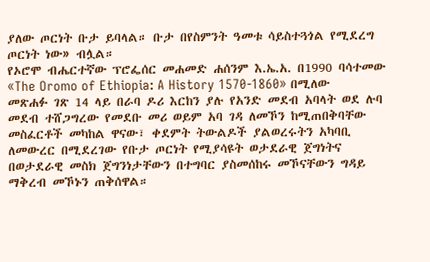ያለው ጦርነት ቡታ ይባላል። ቡታ በየስምንት ዓመቱ ሳይስተጓጎል የሚደረግ ጦርነት ነው» ብሏል።
የኦሮሞ ብሔርተኛው ፕሮፌሰር መሐመድ ሐሰንም እ.ኤ.አ. በ1990 ባሳተመው «The Oromo of Ethiopia: A History 1570-1860» በሚለው መጽሐፉ ገጽ 14 ላይ በራባ ዶሪ እርከን ያሉ የአንድ መደብ አባላት ወደ ሉባ መደብ ተሸጋግረው የመደቡ መሪ ወይም አባ ገዳ ለመኾን ከሚጠበቅባቸው መስፈርቶች መካከል ዋናው፣ ቀደምት ትውልዶች ያልወረሩትን አካባቢ ለመውረር በሚደረገው የቡታ ጦርነት የሚያሳዩት ወታደራዊ ጀግነትና በወታደራዊ መስክ ጀግንነታቸውን በተግባር ያስመሰከሩ መኾናቸውን ግዳይ ማቅረብ መኾኑን ጠቅሰዋል።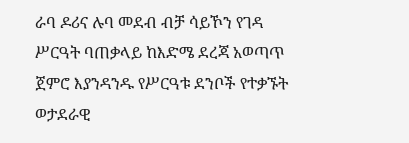ራባ ዶሪና ሉባ መደብ ብቻ ሳይኾን የገዳ ሥርዓት ባጠቃላይ ከእድሜ ደረጃ አወጣጥ ጀምሮ እያንዳንዱ የሥርዓቱ ደንቦች የተቃኙት ወታደራዊ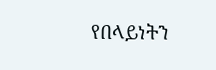የበላይነትን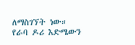ለማስገኘት ነው። የራባ ዶሪ እድሜውን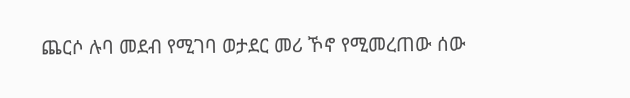ጨርሶ ሉባ መደብ የሚገባ ወታደር መሪ ኾኖ የሚመረጠው ሰው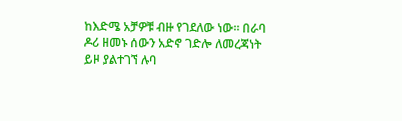ከእድሜ አቻዎቹ ብዙ የገደለው ነው። በራባ ዶሪ ዘመኑ ሰውን አድኖ ገድሎ ለመረጃነት ይዞ ያልተገኘ ሉባ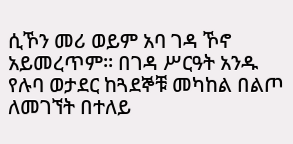ሲኾን መሪ ወይም አባ ገዳ ኾኖ አይመረጥም። በገዳ ሥርዓት አንዱ የሉባ ወታደር ከጓደኞቹ መካከል በልጦ ለመገኘት በተለይ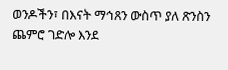ወንዶችን፣ በእናት ማኅጸን ውስጥ ያለ ጽንስን ጨምሮ ገድሎ እንደ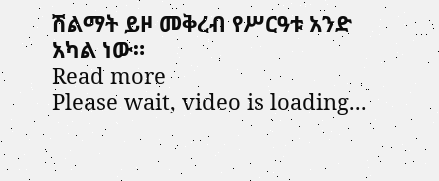ሽልማት ይዞ መቅረብ የሥርዓቱ አንድ አካል ነው።
Read more
Please wait, video is loading...